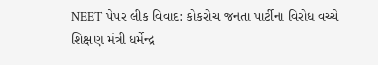NEET પેપર લીક વિવાદ: કોકરોચ જનતા પાર્ટીના વિરોધ વચ્ચે શિક્ષણ મંત્રી ધર્મેન્દ્ર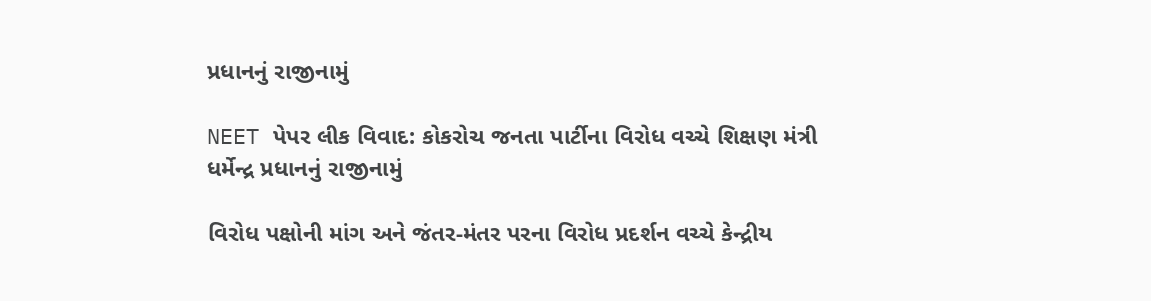પ્રધાનનું રાજીનામું

NEET પેપર લીક વિવાદ: કોકરોચ જનતા પાર્ટીના વિરોધ વચ્ચે શિક્ષણ મંત્રી ધર્મેન્દ્ર પ્રધાનનું રાજીનામું

વિરોધ પક્ષોની માંગ અને જંતર-મંતર પરના વિરોધ પ્રદર્શન વચ્ચે કેન્દ્રીય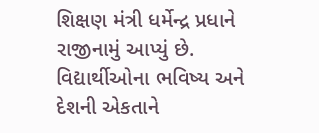શિક્ષણ મંત્રી ધર્મેન્દ્ર પ્રધાને રાજીનામું આપ્યું છે. વિદ્યાર્થીઓના ભવિષ્ય અને દેશની એકતાને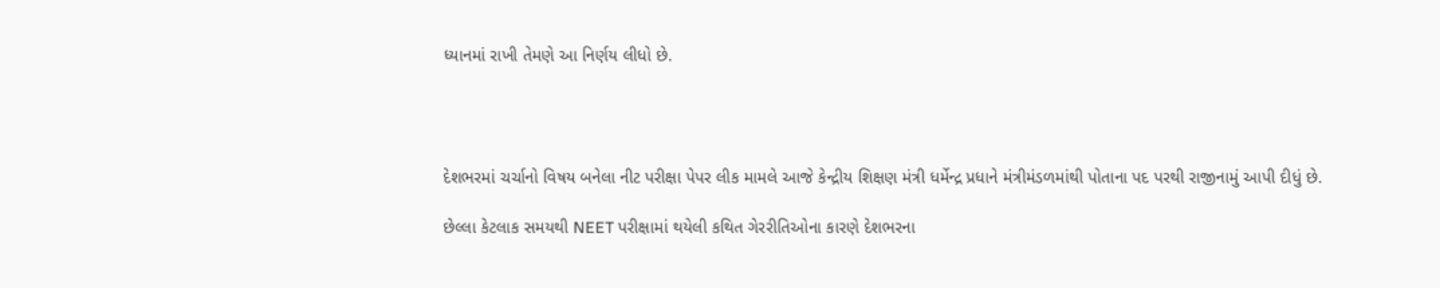ધ્યાનમાં રાખી તેમણે આ નિર્ણય લીધો છે.




દેશભરમાં ચર્ચાનો વિષય બનેલા નીટ પરીક્ષા પેપર લીક મામલે આજે કેન્દ્રીય શિક્ષણ મંત્રી ધર્મેન્દ્ર પ્રધાને મંત્રીમંડળમાંથી પોતાના પદ પરથી રાજીનામું આપી દીધું છે.

છેલ્લા કેટલાક સમયથી NEET પરીક્ષામાં થયેલી કથિત ગેરરીતિઓના કારણે દેશભરના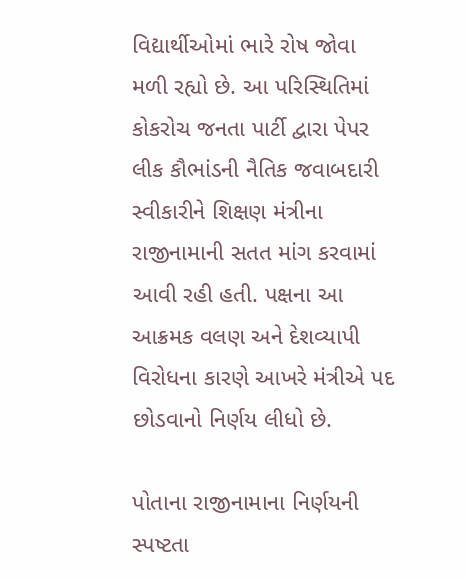વિદ્યાર્થીઓમાં ભારે રોષ જોવા મળી રહ્યો છે. આ પરિસ્થિતિમાં કોકરોચ જનતા પાર્ટી દ્વારા પેપર લીક કૌભાંડની નૈતિક જવાબદારી સ્વીકારીને શિક્ષણ મંત્રીના રાજીનામાની સતત માંગ કરવામાં આવી રહી હતી. પક્ષના આ આક્રમક વલણ અને દેશવ્યાપી વિરોધના કારણે આખરે મંત્રીએ પદ છોડવાનો નિર્ણય લીધો છે.

પોતાના રાજીનામાના નિર્ણયની સ્પષ્ટતા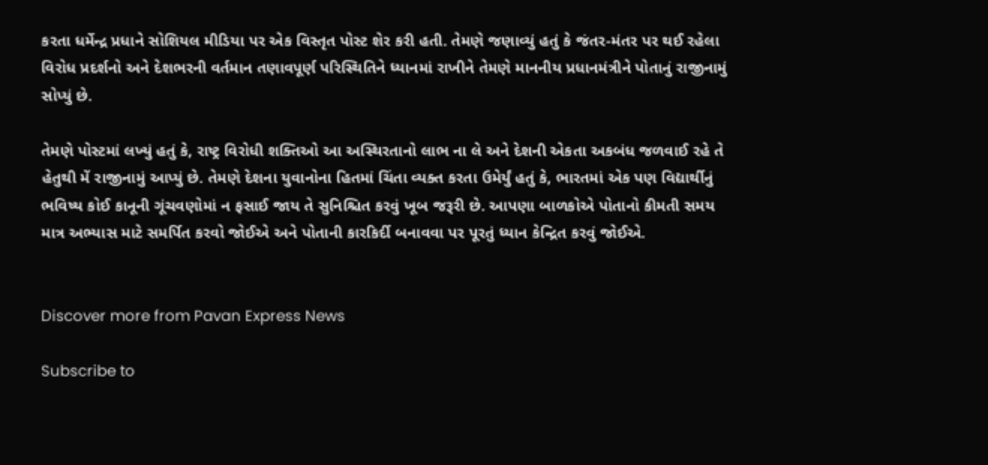કરતા ધર્મેન્દ્ર પ્રધાને સોશિયલ મીડિયા પર એક વિસ્તૃત પોસ્ટ શેર કરી હતી. તેમણે જણાવ્યું હતું કે જંતર-મંતર પર થઈ રહેલા વિરોધ પ્રદર્શનો અને દેશભરની વર્તમાન તણાવપૂર્ણ પરિસ્થિતિને ધ્યાનમાં રાખીને તેમણે માનનીય પ્રધાનમંત્રીને પોતાનું રાજીનામું સોપ્યું છે.

તેમણે પોસ્ટમાં લખ્યું હતું કે, રાષ્ટ્ર વિરોધી શક્તિઓ આ અસ્થિરતાનો લાભ ના લે અને દેશની એકતા અકબંધ જળવાઈ રહે તે હેતુથી મેં રાજીનામું આપ્યું છે. તેમણે દેશના યુવાનોના હિતમાં ચિંતા વ્યક્ત કરતા ઉમેર્યું હતું કે, ભારતમાં એક પણ વિદ્યાર્થીનું ભવિષ્ય કોઈ કાનૂની ગૂંચવણોમાં ન ફસાઈ જાય તે સુનિશ્ચિત કરવું ખૂબ જરૂરી છે. આપણા બાળકોએ પોતાનો કીમતી સમય માત્ર અભ્યાસ માટે સમર્પિત કરવો જોઈએ અને પોતાની કારકિર્દી બનાવવા પર પૂરતું ધ્યાન કેન્દ્રિત કરવું જોઈએ.


Discover more from Pavan Express News

Subscribe to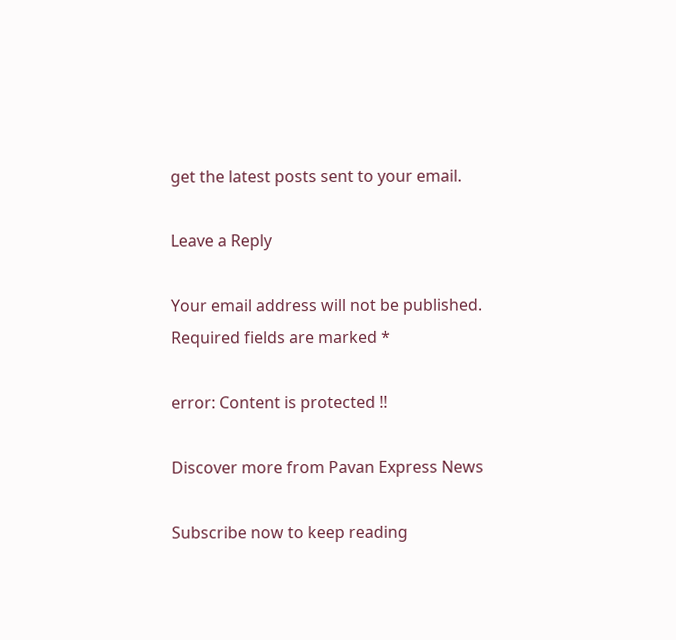get the latest posts sent to your email.

Leave a Reply

Your email address will not be published. Required fields are marked *

error: Content is protected !!

Discover more from Pavan Express News

Subscribe now to keep reading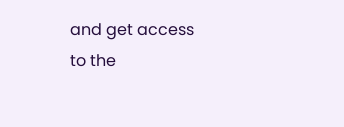and get access to the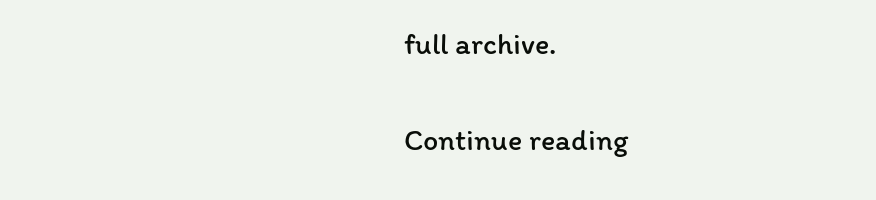full archive.

Continue reading